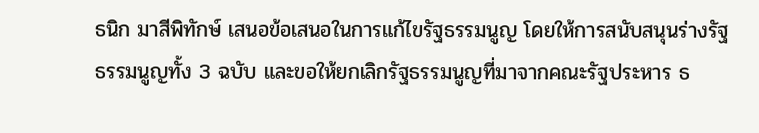ธนิก มาสีพิทักษ์ เสนอข้อเสนอในการแก้ไขรัฐธรรมนูญ โดยให้การสนับสนุนร่างรัฐธรรมนูญทั้ง 3 ฉบับ และขอให้ยกเลิกรัฐธรรมนูญที่มาจากคณะรัฐประหาร ธ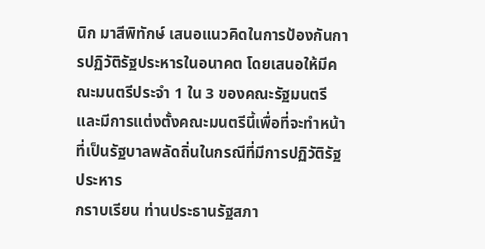นิก มาสีพิทักษ์ เสนอแนวคิดในการป้องกันการปฏิวัติรัฐประหารในอนาคต โดยเสนอให้มีคณะมนตรีประจํา 1 ใน 3 ของคณะรัฐมนตรี และมีการแต่งตั้งคณะมนตรีนี้เพื่อที่จะทําหน้าที่เป็นรัฐบาลพลัดถิ่นในกรณีที่มีการปฏิวัติรัฐประหาร
กราบเรียน ท่านประธานรัฐสภา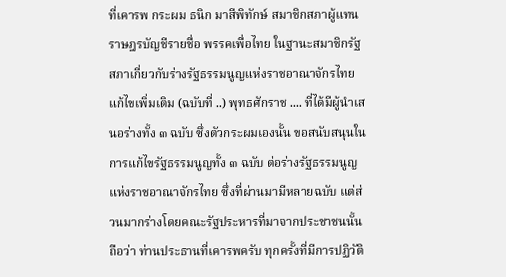ที่เคารพ กระผม ธนิก มาสีพิทักษ์ สมาชิกสภาผู้แทนราษฎรบัญชีรายชื่อ พรรคเพื่อไทย ในฐานะสมาชิกรัฐสภาเกี่ยวกับร่างรัฐธรรมนูญแห่งราชอาณาจักรไทย แก้ไขเพิ่มเติม (ฉบับที่ ..) พุทธศักราช .... ที่ได้มีผู้นําเสนอร่างทั้ง ๓ ฉบับ ซึ่งตัวกระผมเองนั้น ขอสนับสนุนในการแก้ไขรัฐธรรมนูญทั้ง ๓ ฉบับ ต่อร่างรัฐธรรมนูญแห่งราชอาณาจักรไทย ซึ่งที่ผ่านมามีหลายฉบับ แต่ส่วนมากร่างโดยคณะรัฐประหารที่มาจากประชาชนนั้นถือว่า ท่านประธานที่เคารพครับ ทุกครั้งที่มีการปฏิวัติ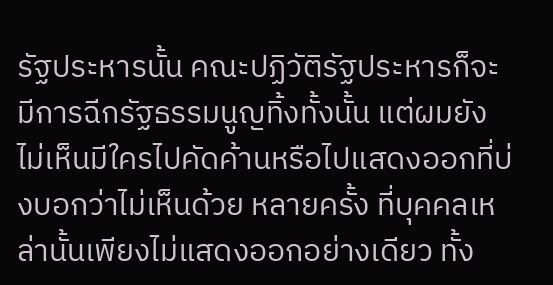รัฐประหารนั้น คณะปฏิวัติรัฐประหารก็จะมีการฉีกรัฐธรรมนูญทิ้งทั้งนั้น แต่ผมยังไม่เห็นมีใครไปคัดค้านหรือไปแสดงออกที่บ่งบอกว่าไม่เห็นด้วย หลายครั้ง ที่บุคคลเหล่านั้นเพียงไม่แสดงออกอย่างเดียว ทั้ง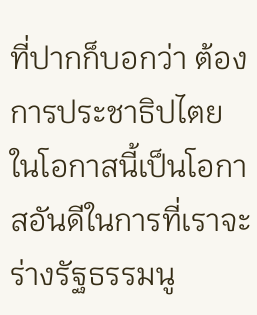ที่ปากก็บอกว่า ต้องการประชาธิปไตย ในโอกาสนี้เป็นโอกาสอันดีในการที่เราจะร่างรัฐธรรมนู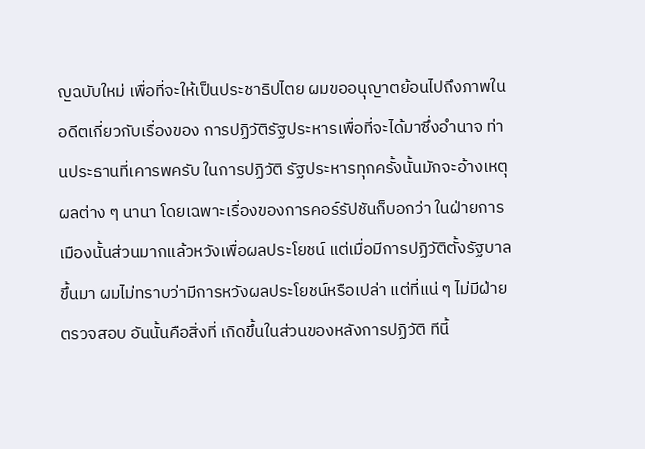ญฉบับใหม่ เพื่อที่จะให้เป็นประชาธิปไตย ผมขออนุญาตย้อนไปถึงภาพในอดีตเกี่ยวกับเรื่องของ การปฏิวัติรัฐประหารเพื่อที่จะได้มาซึ่งอํานาจ ท่านประธานที่เคารพครับ ในการปฏิวัติ รัฐประหารทุกครั้งนั้นมักจะอ้างเหตุผลต่าง ๆ นานา โดยเฉพาะเรื่องของการคอร์รัปชันก็บอกว่า ในฝ่ายการเมืองนั้นส่วนมากแล้วหวังเพื่อผลประโยชน์ แต่เมื่อมีการปฏิวัติตั้งรัฐบาลขึ้นมา ผมไม่ทราบว่ามีการหวังผลประโยชน์หรือเปล่า แต่ที่แน่ ๆ ไม่มีฝ่ายตรวจสอบ อันนั้นคือสิ่งที่ เกิดขึ้นในส่วนของหลังการปฏิวัติ ทีนี้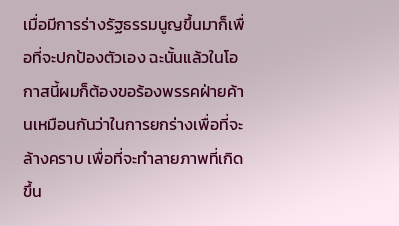เมื่อมีการร่างรัฐธรรมนูญขึ้นมาก็เพื่อที่จะปกป้องตัวเอง ฉะนั้นแล้วในโอกาสนี้ผมก็ต้องขอร้องพรรคฝ่ายค้านเหมือนกันว่าในการยกร่างเพื่อที่จะ ล้างคราบ เพื่อที่จะทําลายภาพที่เกิดขึ้น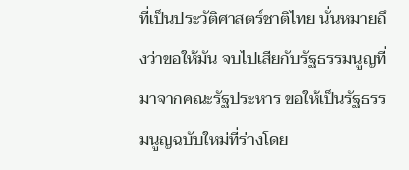ที่เป็นประวัติศาสตร์ชาติไทย นั่นหมายถึงว่าขอให้มัน จบไปเสียกับรัฐธรรมนูญที่มาจากคณะรัฐประหาร ขอให้เป็นรัฐธรรมนูญฉบับใหม่ที่ร่างโดย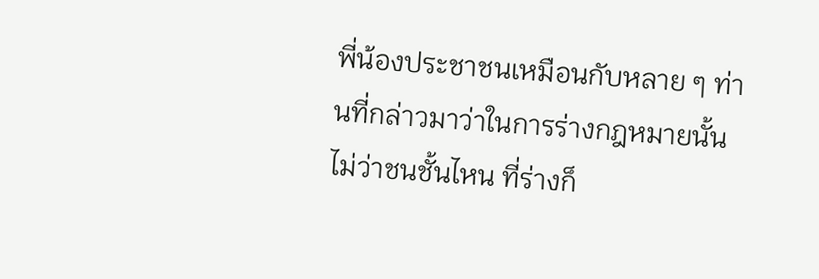พี่น้องประชาชนเหมือนกับหลาย ๆ ท่านที่กล่าวมาว่าในการร่างกฎหมายนั้นไม่ว่าชนชั้นไหน ที่ร่างก็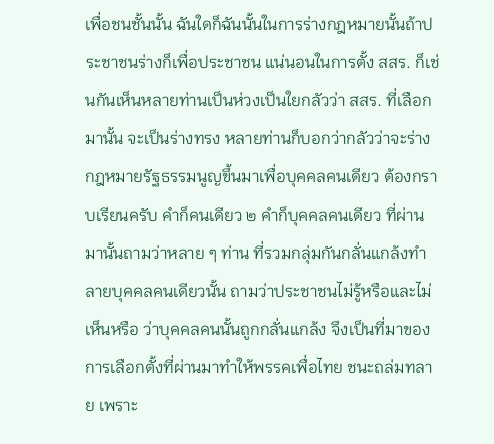เพื่อชนชั้นนั้น ฉันใดก็ฉันนั้นในการร่างกฎหมายนั้นถ้าประชาชนร่างก็เพื่อประชาชน แน่นอนในการตั้ง สสร. ก็เช่นกันเห็นหลายท่านเป็นห่วงเป็นใยกลัวว่า สสร. ที่เลือกมานั้น จะเป็นร่างทรง หลายท่านก็บอกว่ากลัวว่าจะร่างกฎหมายรัฐธรรมนูญขึ้นมาเพื่อบุคคลคนเดียว ต้องกราบเรียนครับ คําก็คนเดียว ๒ คําก็บุคคลคนเดียว ที่ผ่านมานั้นถามว่าหลาย ๆ ท่าน ที่รวมกลุ่มกันกลั่นแกล้งทําลายบุคคลคนเดียวนั้น ถามว่าประชาชนไม่รู้หรือและไม่เห็นหรือ ว่าบุคคลคนนั้นถูกกลั่นแกล้ง จึงเป็นที่มาของการเลือกตั้งที่ผ่านมาทําให้พรรคเพื่อไทย ชนะถล่มทลาย เพราะ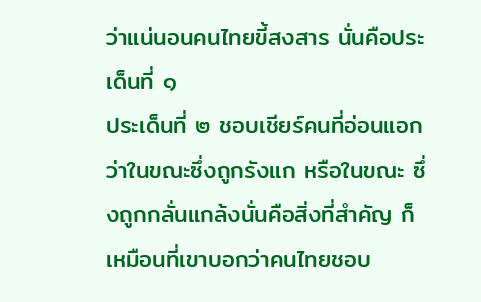ว่าแน่นอนคนไทยขี้สงสาร นั่นคือประเด็นที่ ๑
ประเด็นที่ ๒ ชอบเชียร์คนที่อ่อนแอกว่าในขณะซึ่งถูกรังแก หรือในขณะ ซึ่งถูกกลั่นแกล้งนั่นคือสิ่งที่สําคัญ ก็เหมือนที่เขาบอกว่าคนไทยชอบ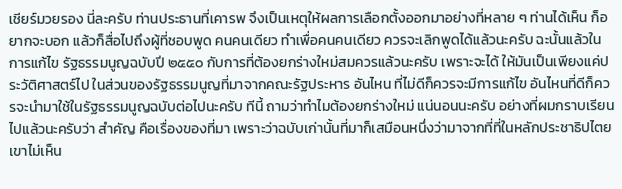เชียร์มวยรอง นี่ละครับ ท่านประธานที่เคารพ จึงเป็นเหตุให้ผลการเลือกตั้งออกมาอย่างที่หลาย ๆ ท่านได้เห็น ก็อยากจะบอก แล้วก็สื่อไปถึงผู้ที่ชอบพูด คนคนเดียว ทําเพื่อคนคนเดียว ควรจะเลิกพูดได้แล้วนะครับ ฉะนั้นแล้วในการแก้ไข รัฐธรรมนูญฉบับปี ๒๕๕๐ กับการที่ต้องยกร่างใหม่สมควรแล้วนะครับ เพราะจะได้ ให้มันเป็นเพียงแค่ประวัติศาสตร์ไป ในส่วนของรัฐธรรมนูญที่มาจากคณะรัฐประหาร อันไหน ที่ไม่ดีก็ควรจะมีการแก้ไข อันไหนที่ดีก็ควรจะนํามาใช้ในรัฐธรรมนูญฉบับต่อไปนะครับ ทีนี้ ถามว่าทําไมต้องยกร่างใหม่ แน่นอนนะครับ อย่างที่ผมกราบเรียนไปแล้วนะครับว่า สําคัญ คือเรื่องของที่มา เพราะว่าฉบับเก่านั้นที่มาก็เสมือนหนึ่งว่ามาจากที่ที่ในหลักประชาธิปไตย เขาไม่เห็น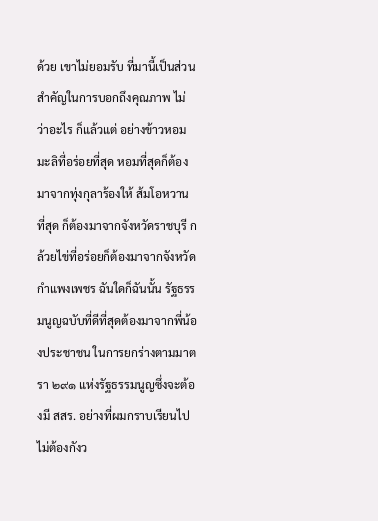ด้วย เขาไม่ยอมรับ ที่มานี้เป็นส่วนสําคัญในการบอกถึงคุณภาพ ไม่ว่าอะไร ก็แล้วแต่ อย่างข้าวหอมมะลิที่อร่อยที่สุด หอมที่สุดก็ต้องมาจากทุ่งกุลาร้องให้ ส้มโอหวานที่สุด ก็ต้องมาจากจังหวัดราชบุรี กล้วยไข่ที่อร่อยก็ต้องมาจากจังหวัดกําแพงเพชร ฉันใดก็ฉันนั้น รัฐธรรมนูญฉบับที่ดีที่สุดต้องมาจากพี่น้องประชาชน ในการยกร่างตามมาตรา ๒๙๑ แห่งรัฐธรรมนูญซึ่งจะต้องมี สสร. อย่างที่ผมกราบเรียนไป ไม่ต้องกังว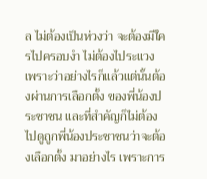ล ไม่ต้องเป็นห่วงว่า จะต้องมีใครไปครอบงํา ไม่ต้องไประแวง เพราะว่าอย่างไรก็แล้วแต่นั้นต้องผ่านการเลือกตั้ง ของพี่น้องประชาชน และที่สําคัญก็ไม่ต้องไปดูถูกพี่น้องประชาชนว่าจะต้องเลือกตั้ง มาอย่างไร เพราะการ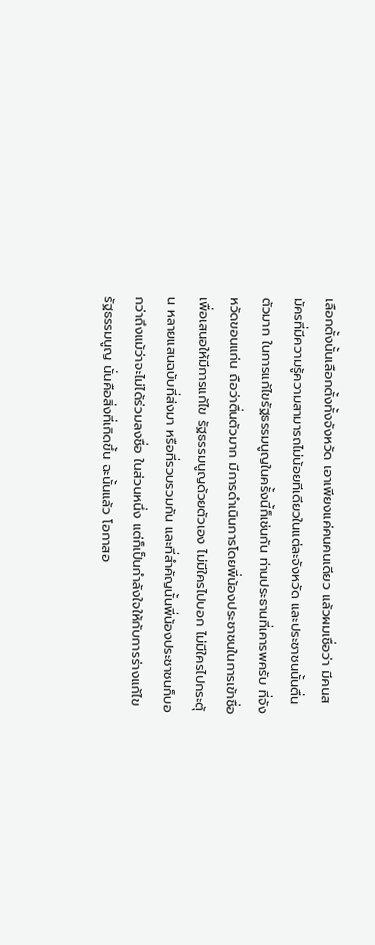เลือกตั้งนั้นเลือกตั้งทั้งจังหวัด เอาเพียงแค่คนคนเดียว แล้วผมเชื่อว่า มีคนสมัครที่มีความรู้ความสามารถไม่น้อยทีเดียวในแต่ละจังหวัด และประชาชนนั้นตื่นตัวมาก ในการแก้ไขรัฐธรรมนูญในครั้งนี้ก็เช่นกัน ท่านประธานที่เคารพครับ ที่จังหวัดขอนแก่น ถือว่าตื่นตัวมาก มีการดําเนินการโดยพี่น้องประชาชนในการเข้าชื่อเพื่อเสนอให้มีการแก้ไข รัฐธรรมนูญด้วยตัวเอง ไม่มีใครไปบอก ไม่มีใครไปกระตุ้น หลายแสนฉบับที่ส่งมา หรือที่รวบรวมกัน และที่สําคัญนั้นพี่น้องประชาชนก็บอกว่าถึงแม้ว่าจะไม่ได้ร่วมลงชื่อ ในส่วนหนึ่ง แต่ก็เป็นกําลังใจให้กับการร่างแก้ไขรัฐธรรมนูญ นั่นคือสิ่งที่เกิดขึ้น ฉะนั้นแล้ว โอกาสอ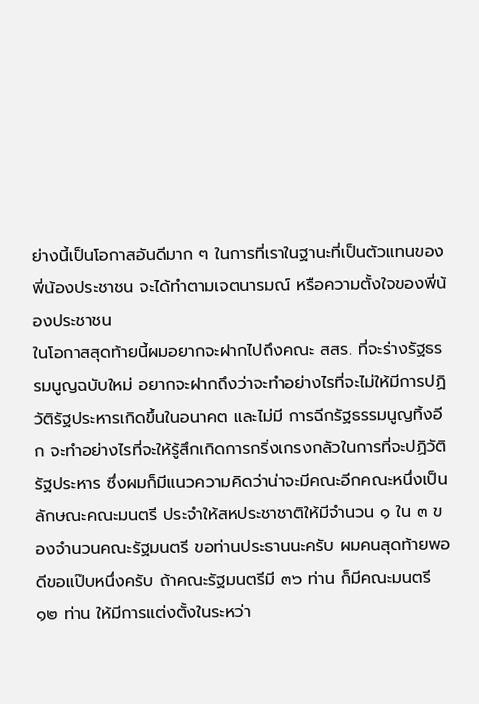ย่างนี้เป็นโอกาสอันดีมาก ๆ ในการที่เราในฐานะที่เป็นตัวแทนของพี่น้องประชาชน จะได้ทําตามเจตนารมณ์ หรือความตั้งใจของพี่น้องประชาชน
ในโอกาสสุดท้ายนี้ผมอยากจะฝากไปถึงคณะ สสร. ที่จะร่างรัฐธรรมนูญฉบับใหม่ อยากจะฝากถึงว่าจะทําอย่างไรที่จะไม่ให้มีการปฏิวัติรัฐประหารเกิดขึ้นในอนาคต และไม่มี การฉีกรัฐธรรมนูญทิ้งอีก จะทําอย่างไรที่จะให้รู้สึกเกิดการกริ่งเกรงกลัวในการที่จะปฏิวัติ รัฐประหาร ซึ่งผมก็มีแนวความคิดว่าน่าจะมีคณะอีกคณะหนึ่งเป็นลักษณะคณะมนตรี ประจําให้สหประชาชาติให้มีจํานวน ๑ ใน ๓ ของจํานวนคณะรัฐมนตรี ขอท่านประธานนะครับ ผมคนสุดท้ายพอดีขอแป๊บหนึ่งครับ ถ้าคณะรัฐมนตรีมี ๓๖ ท่าน ก็มีคณะมนตรี ๑๒ ท่าน ให้มีการแต่งตั้งในระหว่า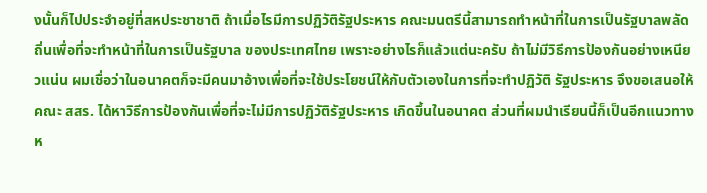งนั้นก็ไปประจําอยู่ที่สหประชาชาติ ถ้าเมื่อไรมีการปฏิวัติรัฐประหาร คณะมนตรีนี้สามารถทําหน้าที่ในการเป็นรัฐบาลพลัดถิ่นเพื่อที่จะทําหน้าที่ในการเป็นรัฐบาล ของประเทศไทย เพราะอย่างไรก็แล้วแต่นะครับ ถ้าไม่มีวิธีการป้องกันอย่างเหนียวแน่น ผมเชื่อว่าในอนาคตก็จะมีคนมาอ้างเพื่อที่จะใช้ประโยชน์ให้กับตัวเองในการที่จะทําปฏิวัติ รัฐประหาร จึงขอเสนอให้คณะ สสร. ได้หาวิธีการป้องกันเพื่อที่จะไม่มีการปฏิวัติรัฐประหาร เกิดขึ้นในอนาคต ส่วนที่ผมนําเรียนนี้ก็เป็นอีกแนวทางห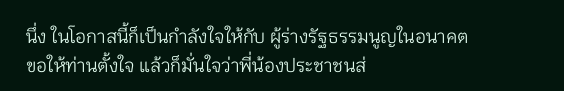นึ่ง ในโอกาสนี้ก็เป็นกําลังใจให้กับ ผู้ร่างรัฐธรรมนูญในอนาคต ขอให้ท่านตั้งใจ แล้วก็มั่นใจว่าพี่น้องประชาชนส่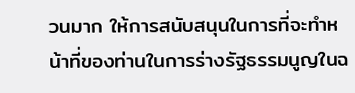วนมาก ให้การสนับสนุนในการที่จะทําหน้าที่ของท่านในการร่างรัฐธรรมนูญในฉ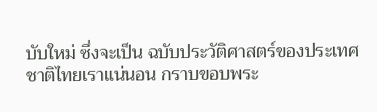บับใหม่ ซึ่งจะเป็น ฉบับประวัติศาสตร์ของประเทศชาติไทยเราแน่นอน กราบขอบพระ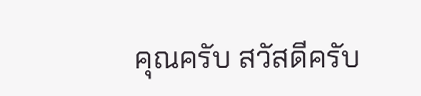คุณครับ สวัสดีครับ